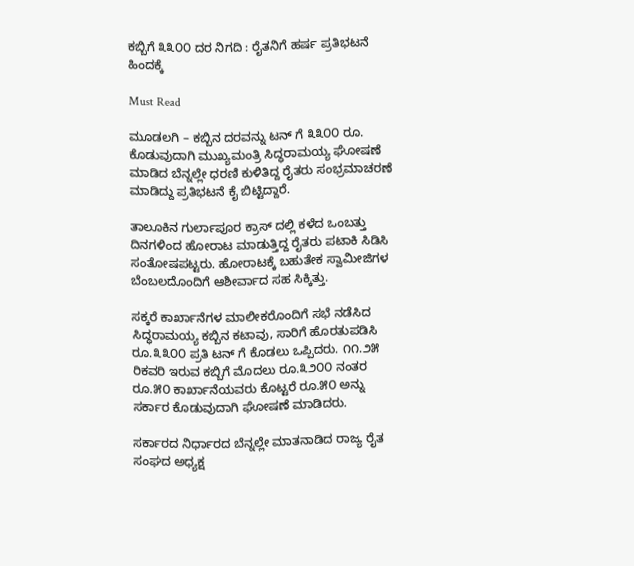ಕಬ್ಬಿಗೆ ೩೩೦೦ ದರ ನಿಗದಿ : ರೈತನಿಗೆ ಹರ್ಷ ಪ್ರತಿಭಟನೆ ಹಿಂದಕ್ಕೆ

Must Read

ಮೂಡಲಗಿ – ಕಬ್ಬಿನ ದರವನ್ನು ಟನ್ ಗೆ ೩೩೦೦ ರೂ. ಕೊಡುವುದಾಗಿ ಮುಖ್ಯಮಂತ್ರಿ ಸಿದ್ಧರಾಮಯ್ಯ ಘೋಷಣೆ ಮಾಡಿದ ಬೆನ್ನಲ್ಲೇ ಧರಣಿ ಕುಳಿತಿದ್ದ ರೈತರು ಸಂಭ್ರಮಾಚರಣೆ ಮಾಡಿದ್ದು ಪ್ರತಿಭಟನೆ ಕೈ ಬಿಟ್ಟಿದ್ದಾರೆ.

ತಾಲೂಕಿನ ಗುರ್ಲಾಪೂರ ಕ್ರಾಸ್ ದಲ್ಲಿ ಕಳೆದ ಒಂಬತ್ತು ದಿನಗಳಿಂದ ಹೋರಾಟ ಮಾಡುತ್ತಿದ್ದ ರೈತರು ಪಟಾಕಿ ಸಿಡಿಸಿ ಸಂತೋಷಪಟ್ಟರು. ಹೋರಾಟಕ್ಕೆ ಬಹುತೇಕ ಸ್ವಾಮೀಜಿಗಳ ಬೆಂಬಲದೊಂದಿಗೆ ಆಶೀರ್ವಾದ ಸಹ ಸಿಕ್ಕಿತ್ತು.

ಸಕ್ಕರೆ ಕಾರ್ಖಾನೆಗಳ ಮಾಲೀಕರೊಂದಿಗೆ ಸಭೆ ನಡೆಸಿದ ಸಿದ್ಧರಾಮಯ್ಯ ಕಬ್ಬಿನ ಕಟಾವು, ಸಾರಿಗೆ ಹೊರತುಪಡಿಸಿ ರೂ.೩೩೦೦ ಪ್ರತಿ ಟನ್ ಗೆ ಕೊಡಲು ಒಪ್ಪಿದರು. ೧೧.೨೫ ರಿಕವರಿ ಇರುವ ಕಬ್ಬಿಗೆ ಮೊದಲು ರೂ.೩೨೦೦ ನಂತರ ರೂ.೫೦ ಕಾರ್ಖಾನೆಯವರು ಕೊಟ್ಟರೆ ರೂ.೫೦ ಅನ್ನು ಸರ್ಕಾರ ಕೊಡುವುದಾಗಿ ಘೋಷಣೆ ಮಾಡಿದರು.

ಸರ್ಕಾರದ ನಿರ್ಧಾರದ ಬೆನ್ನಲ್ಲೇ ಮಾತನಾಡಿದ ರಾಜ್ಯ ರೈತ ಸಂಘದ ಅಧ್ಯಕ್ಷ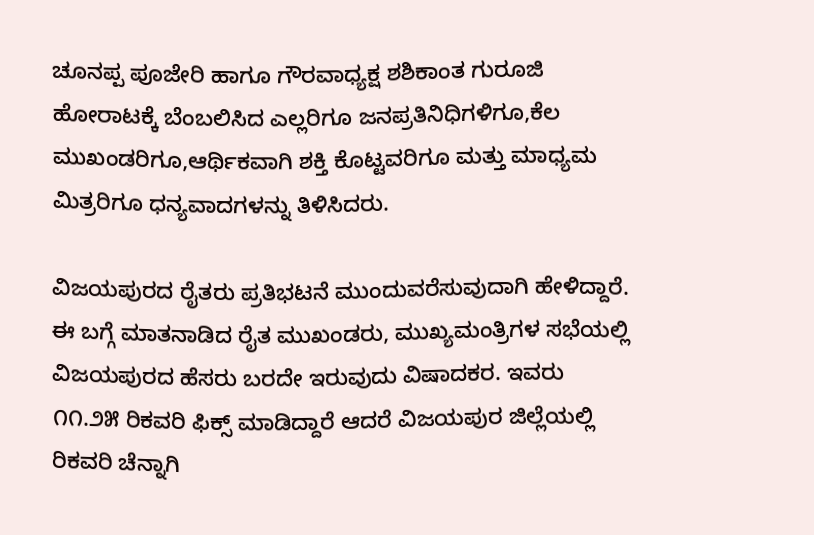ಚೂನಪ್ಪ ಪೂಜೇರಿ ಹಾಗೂ ಗೌರವಾಧ್ಯಕ್ಷ ಶಶಿಕಾಂತ ಗುರೂಜಿ ಹೋರಾಟಕ್ಕೆ ಬೆಂಬಲಿಸಿದ ಎಲ್ಲರಿಗೂ ಜನಪ್ರತಿನಿಧಿಗಳಿಗೂ,ಕೆಲ ಮುಖಂಡರಿಗೂ,ಆರ್ಥಿಕವಾಗಿ ಶಕ್ತಿ ಕೊಟ್ಟವರಿಗೂ ಮತ್ತು ಮಾಧ್ಯಮ ಮಿತ್ರರಿಗೂ ಧನ್ಯವಾದಗಳನ್ನು ತಿಳಿಸಿದರು.

ವಿಜಯಪುರದ ರೈತರು ಪ್ರತಿಭಟನೆ ಮುಂದುವರೆಸುವುದಾಗಿ ಹೇಳಿದ್ದಾರೆ. ಈ ಬಗ್ಗೆ ಮಾತನಾಡಿದ ರೈತ ಮುಖಂಡರು, ಮುಖ್ಯಮಂತ್ರಿಗಳ ಸಭೆಯಲ್ಲಿ ವಿಜಯಪುರದ ಹೆಸರು ಬರದೇ ಇರುವುದು ವಿಷಾದಕರ. ಇವರು ೧೧.೨೫ ರಿಕವರಿ ಫಿಕ್ಸ್ ಮಾಡಿದ್ದಾರೆ ಆದರೆ ವಿಜಯಪುರ ಜಿಲ್ಲೆಯಲ್ಲಿ ರಿಕವರಿ ಚೆನ್ನಾಗಿ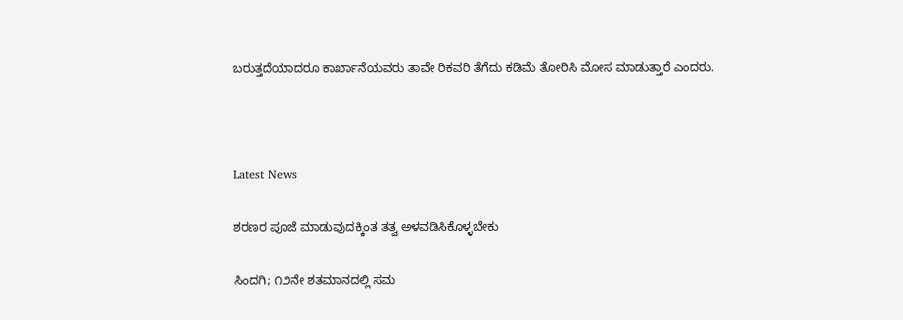ಬರುತ್ತದೆಯಾದರೂ ಕಾರ್ಖಾನೆಯವರು ತಾವೇ ರಿಕವರಿ ತೆಗೆದು ಕಡಿಮೆ ತೋರಿಸಿ ಮೋಸ ಮಾಡುತ್ತಾರೆ ಎಂದರು.



Latest News

ಶರಣರ ಪೂಜೆ ಮಾಡುವುದಕ್ಕಿಂತ ತತ್ವ ಅಳವಡಿಸಿಕೊಳ್ಳಬೇಕು

ಸಿಂದಗಿ; ೧೨ನೇ ಶತಮಾನದಲ್ಲಿ ಸಮ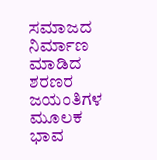ಸಮಾಜದ ನಿರ್ಮಾಣ ಮಾಡಿದ ಶರಣರ ಜಯಂತಿಗಳ ಮೂಲಕ ಭಾವ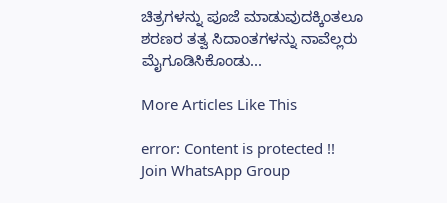ಚಿತ್ರಗಳನ್ನು ಪೂಜೆ ಮಾಡುವುದಕ್ಕಿಂತಲೂ ಶರಣರ ತತ್ವ ಸಿದಾಂತಗಳನ್ನು ನಾವೆಲ್ಲರು ಮೈಗೂಡಿಸಿಕೊಂಡು...

More Articles Like This

error: Content is protected !!
Join WhatsApp Group